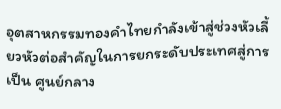อุตสาหกรรมทองคำไทยกำลังเข้าสู่ช่วงหัวเลี้ยวหัวต่อสำคัญในการยกระดับประเทศสู่การเป็น ศูนย์กลาง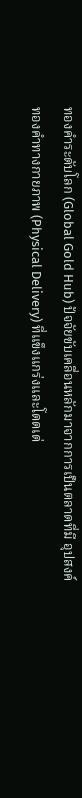ทองคำระดับโลก (Global Gold Hub) ปัจจัยขับเคลื่อนหลักมาจากการเป็นตลาดที่มี อุปสงค์ทองคำทางกายภาพ (Physical Delivery) ที่แข็งแกร่งและโดดเด่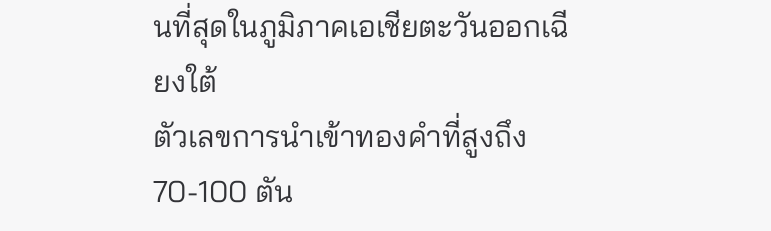นที่สุดในภูมิภาคเอเชียตะวันออกเฉียงใต้
ตัวเลขการนำเข้าทองคำที่สูงถึง 70-100 ตัน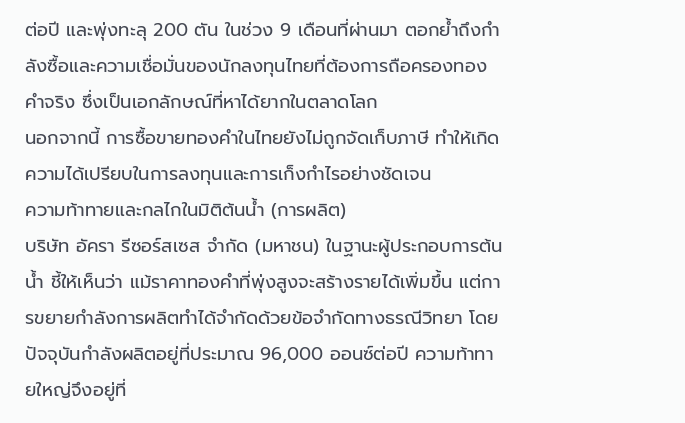ต่อปี และพุ่งทะลุ 200 ตัน ในช่วง 9 เดือนที่ผ่านมา ตอกย้ำถึงกำลังซื้อและความเชื่อมั่นของนักลงทุนไทยที่ต้องการถือครองทองคำจริง ซึ่งเป็นเอกลักษณ์ที่หาได้ยากในตลาดโลก
นอกจากนี้ การซื้อขายทองคำในไทยยังไม่ถูกจัดเก็บภาษี ทำให้เกิดความได้เปรียบในการลงทุนและการเก็งกำไรอย่างชัดเจน
ความท้าทายและกลไกในมิติต้นน้ำ (การผลิต)
บริษัท อัครา รีซอร์สเซส จำกัด (มหาชน) ในฐานะผู้ประกอบการต้นน้ำ ชี้ให้เห็นว่า แม้ราคาทองคำที่พุ่งสูงจะสร้างรายได้เพิ่มขึ้น แต่การขยายกำลังการผลิตทำได้จำกัดด้วยข้อจำกัดทางธรณีวิทยา โดยปัจจุบันกำลังผลิตอยู่ที่ประมาณ 96,000 ออนซ์ต่อปี ความท้าทายใหญ่จึงอยู่ที่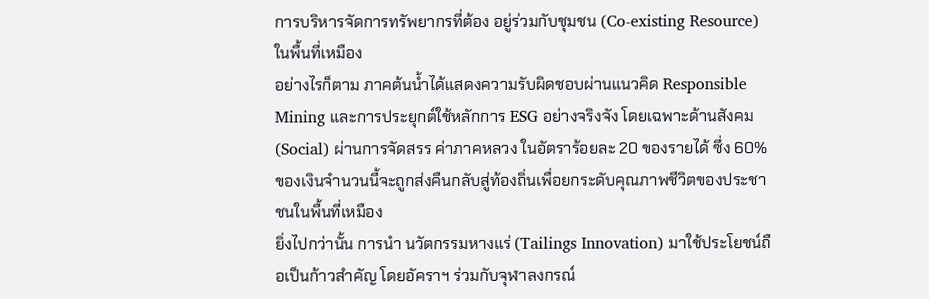การบริหารจัดการทรัพยากรที่ต้อง อยู่ร่วมกับชุมชน (Co-existing Resource) ในพื้นที่เหมือง
อย่างไรก็ตาม ภาคต้นน้ำได้แสดงความรับผิดชอบผ่านแนวคิด Responsible Mining และการประยุกต์ใช้หลักการ ESG อย่างจริงจัง โดยเฉพาะด้านสังคม (Social) ผ่านการจัดสรร ค่าภาคหลวง ในอัตราร้อยละ 20 ของรายได้ ซึ่ง 60% ของเงินจำนวนนี้จะถูกส่งคืนกลับสู่ท้องถิ่นเพื่อยกระดับคุณภาพชีวิตของประชาชนในพื้นที่เหมือง
ยิ่งไปกว่านั้น การนำ นวัตกรรมหางแร่ (Tailings Innovation) มาใช้ประโยชน์ถือเป็นก้าวสำคัญ โดยอัคราฯ ร่วมกับจุฬาลงกรณ์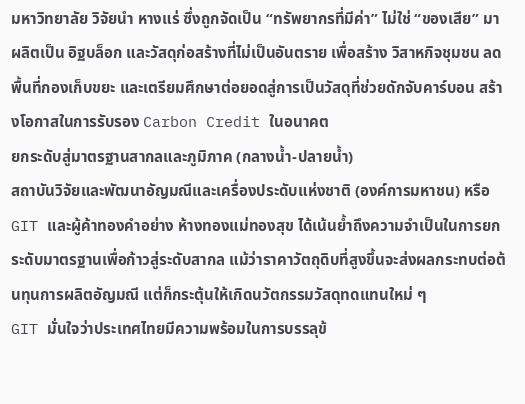มหาวิทยาลัย วิจัยนำ หางแร่ ซึ่งถูกจัดเป็น “ทรัพยากรที่มีค่า” ไม่ใช่ “ของเสีย” มาผลิตเป็น อิฐบล็อก และวัสดุก่อสร้างที่ไม่เป็นอันตราย เพื่อสร้าง วิสาหกิจชุมชน ลดพื้นที่กองเก็บขยะ และเตรียมศึกษาต่อยอดสู่การเป็นวัสดุที่ช่วยดักจับคาร์บอน สร้างโอกาสในการรับรอง Carbon Credit ในอนาคต
ยกระดับสู่มาตรฐานสากลและภูมิภาค (กลางน้ำ-ปลายน้ำ)
สถาบันวิจัยและพัฒนาอัญมณีและเครื่องประดับแห่งชาติ (องค์การมหาชน) หรือ GIT และผู้ค้าทองคำอย่าง ห้างทองแม่ทองสุข ได้เน้นย้ำถึงความจำเป็นในการยกระดับมาตรฐานเพื่อก้าวสู่ระดับสากล แม้ว่าราคาวัตถุดิบที่สูงขึ้นจะส่งผลกระทบต่อต้นทุนการผลิตอัญมณี แต่ก็กระตุ้นให้เกิดนวัตกรรมวัสดุทดแทนใหม่ ๆ
GIT มั่นใจว่าประเทศไทยมีความพร้อมในการบรรลุข้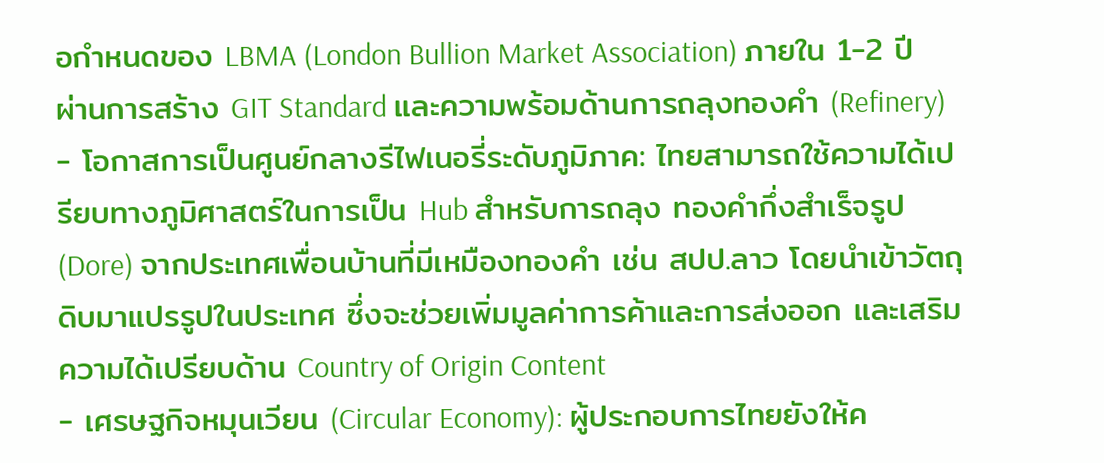อกำหนดของ LBMA (London Bullion Market Association) ภายใน 1-2 ปี ผ่านการสร้าง GIT Standard และความพร้อมด้านการถลุงทองคำ (Refinery)
- โอกาสการเป็นศูนย์กลางรีไฟเนอรี่ระดับภูมิภาค: ไทยสามารถใช้ความได้เปรียบทางภูมิศาสตร์ในการเป็น Hub สำหรับการถลุง ทองคำกึ่งสำเร็จรูป (Dore) จากประเทศเพื่อนบ้านที่มีเหมืองทองคำ เช่น สปป.ลาว โดยนำเข้าวัตถุดิบมาแปรรูปในประเทศ ซึ่งจะช่วยเพิ่มมูลค่าการค้าและการส่งออก และเสริมความได้เปรียบด้าน Country of Origin Content
- เศรษฐกิจหมุนเวียน (Circular Economy): ผู้ประกอบการไทยยังให้ค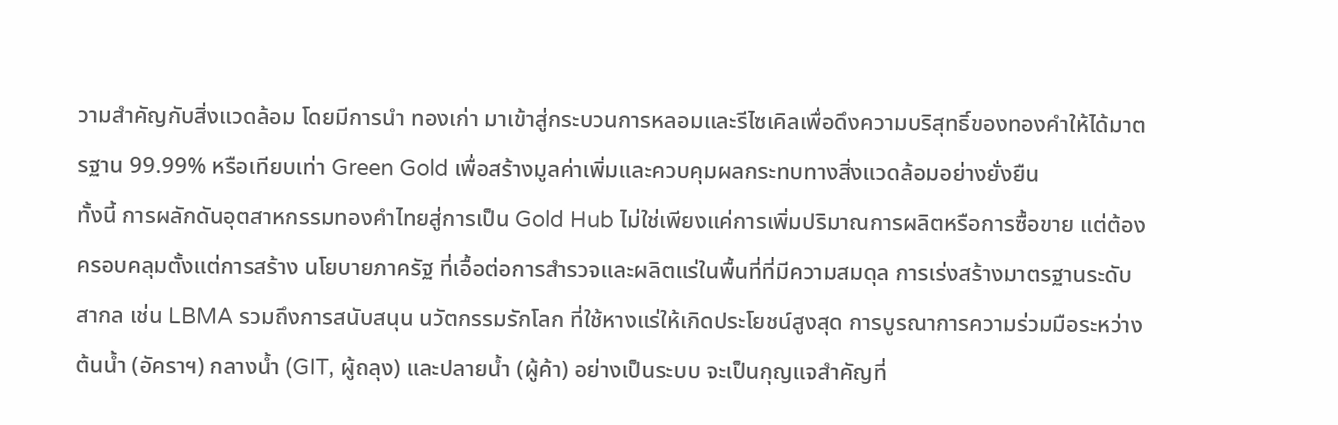วามสำคัญกับสิ่งแวดล้อม โดยมีการนำ ทองเก่า มาเข้าสู่กระบวนการหลอมและรีไซเคิลเพื่อดึงความบริสุทธิ์ของทองคำให้ได้มาตรฐาน 99.99% หรือเทียบเท่า Green Gold เพื่อสร้างมูลค่าเพิ่มและควบคุมผลกระทบทางสิ่งแวดล้อมอย่างยั่งยืน
ทั้งนี้ การผลักดันอุตสาหกรรมทองคำไทยสู่การเป็น Gold Hub ไม่ใช่เพียงแค่การเพิ่มปริมาณการผลิตหรือการซื้อขาย แต่ต้องครอบคลุมตั้งแต่การสร้าง นโยบายภาครัฐ ที่เอื้อต่อการสำรวจและผลิตแร่ในพื้นที่ที่มีความสมดุล การเร่งสร้างมาตรฐานระดับสากล เช่น LBMA รวมถึงการสนับสนุน นวัตกรรมรักโลก ที่ใช้หางแร่ให้เกิดประโยชน์สูงสุด การบูรณาการความร่วมมือระหว่างต้นน้ำ (อัคราฯ) กลางน้ำ (GIT, ผู้ถลุง) และปลายน้ำ (ผู้ค้า) อย่างเป็นระบบ จะเป็นกุญแจสำคัญที่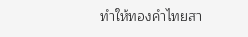ทำให้ทองคำไทยสา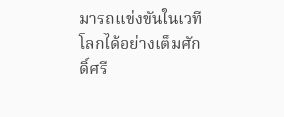มารถแข่งขันในเวทีโลกได้อย่างเต็มศักดิ์ศรี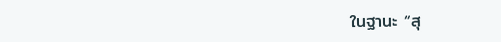ในฐานะ “สุ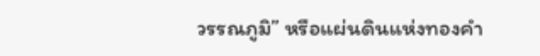วรรณภูมิ” หรือแผ่นดินแห่งทองคำ